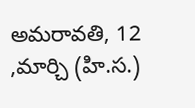అమరావతి, 12 ,మార్చి (హి.స.)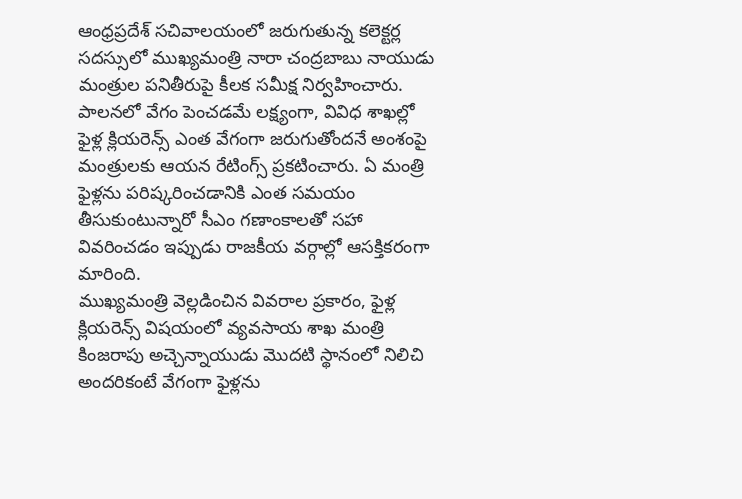ఆంధ్రప్రదేశ్ సచివాలయంలో జరుగుతున్న కలెక్టర్ల సదస్సులో ముఖ్యమంత్రి నారా చంద్రబాబు నాయుడు మంత్రుల పనితీరుపై కీలక సమీక్ష నిర్వహించారు. పాలనలో వేగం పెంచడమే లక్ష్యంగా, వివిధ శాఖల్లో ఫైళ్ల క్లియరెన్స్ ఎంత వేగంగా జరుగుతోందనే అంశంపై మంత్రులకు ఆయన రేటింగ్స్ ప్రకటించారు. ఏ మంత్రి ఫైళ్లను పరిష్కరించడానికి ఎంత సమయం తీసుకుంటున్నారో సీఎం గణాంకాలతో సహా వివరించడం ఇప్పుడు రాజకీయ వర్గాల్లో ఆసక్తికరంగా మారింది.
ముఖ్యమంత్రి వెల్లడించిన వివరాల ప్రకారం, ఫైళ్ల క్లియరెన్స్ విషయంలో వ్యవసాయ శాఖ మంత్రి కింజరాపు అచ్చెన్నాయుడు మొదటి స్థానంలో నిలిచి అందరికంటే వేగంగా ఫైళ్లను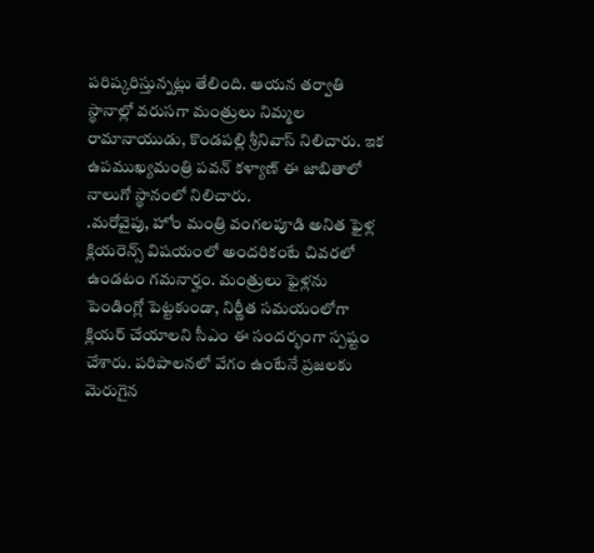పరిష్కరిస్తున్నట్లు తేలింది. ఆయన తర్వాతి స్థానాల్లో వరుసగా మంత్రులు నిమ్మల రామానాయుడు, కొండపల్లి శ్రీనివాస్ నిలిచారు. ఇక ఉపముఖ్యమంత్రి పవన్ కళ్యాణ్ ఈ జాబితాలో నాలుగో స్థానంలో నిలిచారు.
.మరోవైపు, హోం మంత్రి వంగలపూడి అనిత ఫైళ్ల క్లియరెన్స్ విషయంలో అందరికంటే చివరలో ఉండటం గమనార్హం. మంత్రులు ఫైళ్లను పెండింగ్లో పెట్టకుండా, నిర్ణీత సమయంలోగా క్లియర్ చేయాలని సీఎం ఈ సందర్భంగా స్పష్టం చేశారు. పరిపాలనలో వేగం ఉంటేనే ప్రజలకు మెరుగైన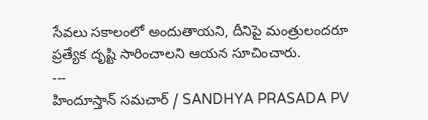సేవలు సకాలంలో అందుతాయని, దీనిపై మంత్రులందరూ ప్రత్యేక దృష్టి సారించాలని ఆయన సూచించారు.
---
హిందూస్తాన్ సమచార్ / SANDHYA PRASADA PV